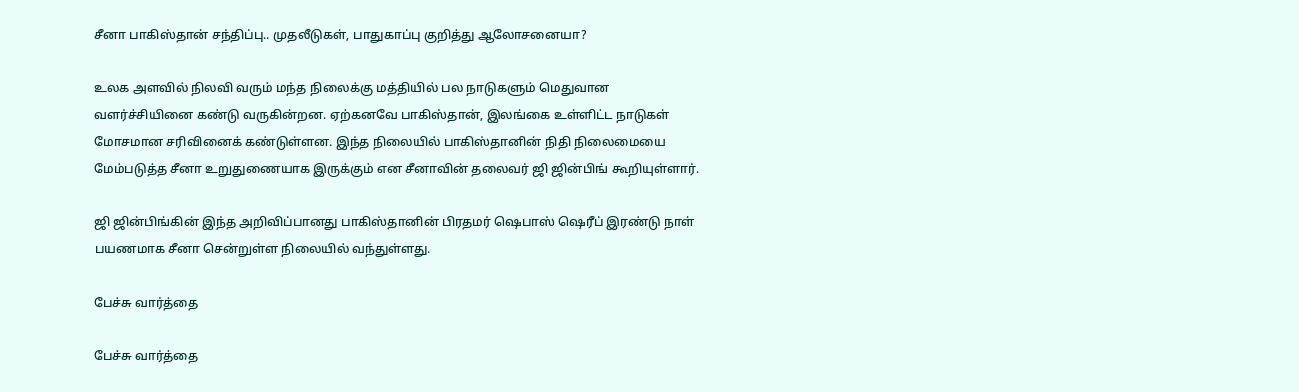சீனா பாகிஸ்தான் சந்திப்பு.. முதலீடுகள், பாதுகாப்பு குறித்து ஆலோசனையா?

உலக அளவில் நிலவி வரும் மந்த நிலைக்கு மத்தியில் பல நாடுகளும் மெதுவான வளர்ச்சியினை கண்டு வருகின்றன. ஏற்கனவே பாகிஸ்தான், இலங்கை உள்ளிட்ட நாடுகள் மோசமான சரிவினைக் கண்டுள்ளன. இந்த நிலையில் பாகிஸ்தானின் நிதி நிலைமையை மேம்படுத்த சீனா உறுதுணையாக இருக்கும் என சீனாவின் தலைவர் ஜி ஜின்பிங் கூறியுள்ளார்.

ஜி ஜின்பிங்கின் இந்த அறிவிப்பானது பாகிஸ்தானின் பிரதமர் ஷெபாஸ் ஷெரீப் இரண்டு நாள் பயணமாக சீனா சென்றுள்ள நிலையில் வந்துள்ளது.

பேச்சு வார்த்தை

பேச்சு வார்த்தை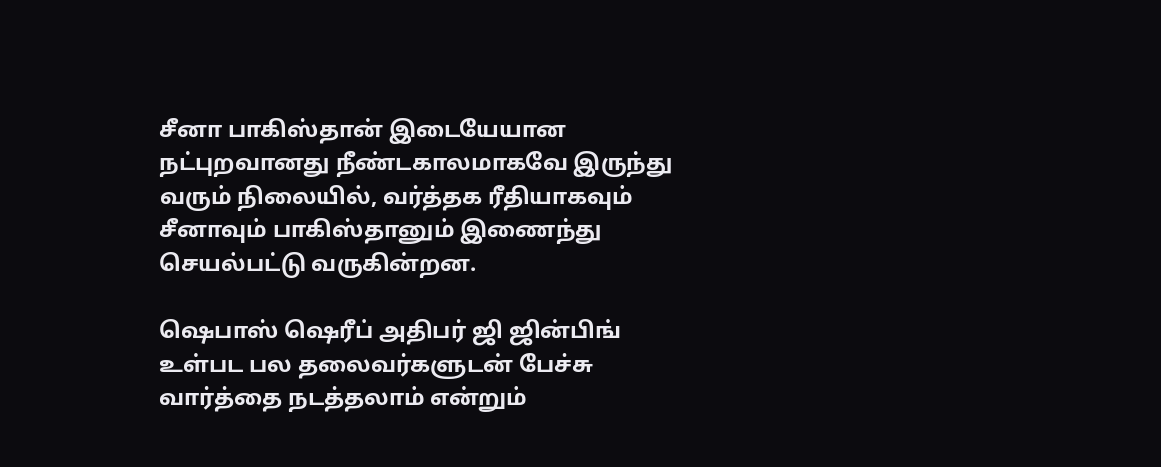சீனா பாகிஸ்தான் இடையேயான நட்புறவானது நீண்டகாலமாகவே இருந்து வரும் நிலையில், வர்த்தக ரீதியாகவும் சீனாவும் பாகிஸ்தானும் இணைந்து செயல்பட்டு வருகின்றன.

ஷெபாஸ் ஷெரீப் அதிபர் ஜி ஜின்பிங் உள்பட பல தலைவர்களுடன் பேச்சு வார்த்தை நடத்தலாம் என்றும்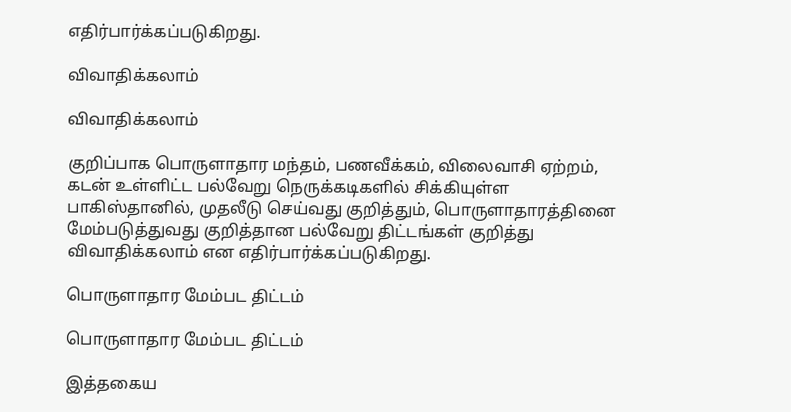எதிர்பார்க்கப்படுகிறது.

விவாதிக்கலாம்

விவாதிக்கலாம்

குறிப்பாக பொருளாதார மந்தம், பணவீக்கம், விலைவாசி ஏற்றம், கடன் உள்ளிட்ட பல்வேறு நெருக்கடிகளில் சிக்கியுள்ள பாகிஸ்தானில், முதலீடு செய்வது குறித்தும், பொருளாதாரத்தினை மேம்படுத்துவது குறித்தான பல்வேறு திட்டங்கள் குறித்து விவாதிக்கலாம் என எதிர்பார்க்கப்படுகிறது.

பொருளாதார மேம்பட திட்டம்

பொருளாதார மேம்பட திட்டம்

இத்தகைய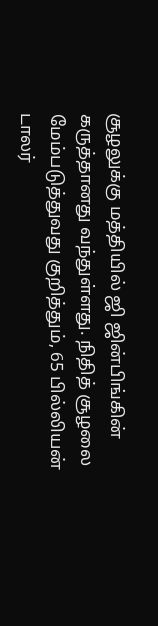சூழலுக்கு மத்தியில் ஜி ஜின்பிங்கின் கருத்தானது வந்துள்ளது. நிதித் சூழலை மேம்படுத்துவது குறித்தும், 65 பில்லியன் டாலர்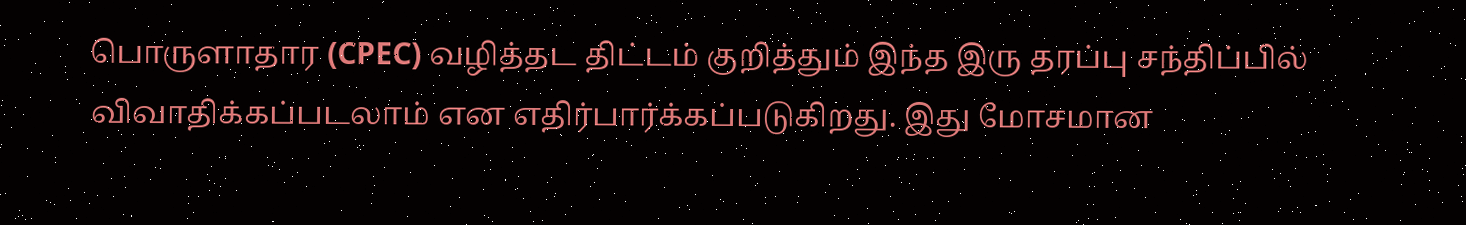பொருளாதார (CPEC) வழித்தட திட்டம் குறித்தும் இந்த இரு தரப்பு சந்திப்பில் விவாதிக்கப்படலாம் என எதிர்பார்க்கப்படுகிறது. இது மோசமான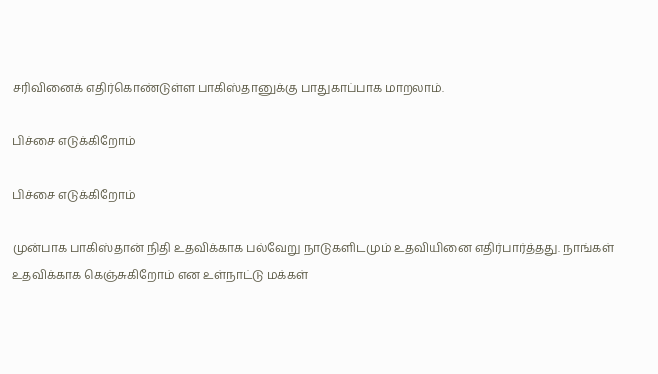சரிவினைக் எதிர்கொண்டுள்ள பாகிஸ்தானுக்கு பாதுகாப்பாக மாறலாம்.

பிச்சை எடுக்கிறோம்

பிச்சை எடுக்கிறோம்

முன்பாக பாகிஸ்தான் நிதி உதவிக்காக பல்வேறு நாடுகளிடமும் உதவியினை எதிர்பார்த்தது. நாங்கள் உதவிக்காக கெஞ்சுகிறோம் என உள்நாட்டு மக்கள்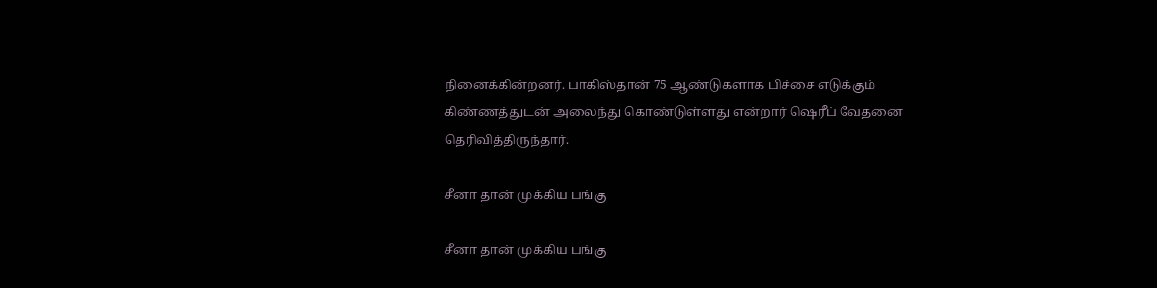நினைக்கின்றனர். பாகிஸ்தான் 75 ஆண்டுகளாக பிச்சை எடுக்கும் கிண்ணத்துடன் அலைந்து கொண்டுள்ளது என்றார் ஷெரீப் வேதனை தெரிவித்திருந்தார்.

சீனா தான் முக்கிய பங்கு

சீனா தான் முக்கிய பங்கு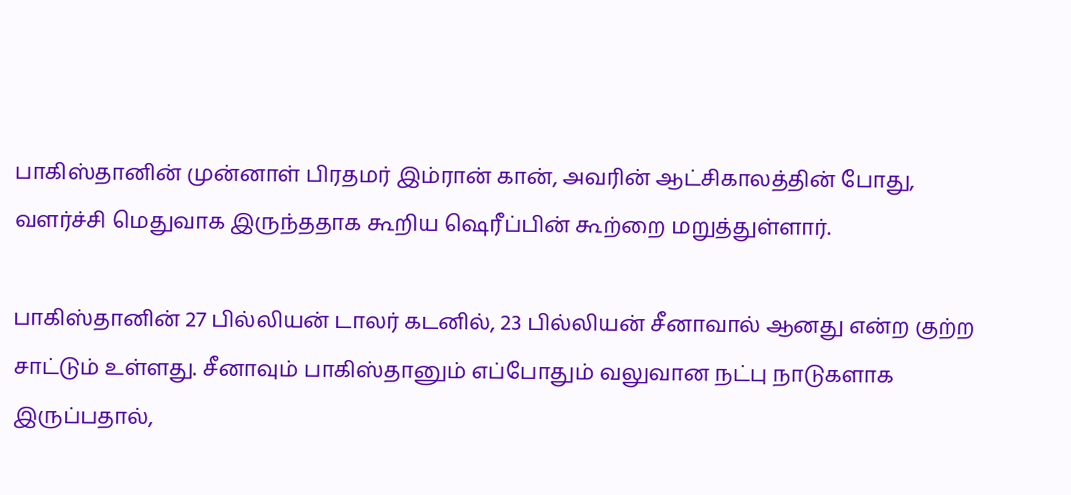பாகிஸ்தானின் முன்னாள் பிரதமர் இம்ரான் கான், அவரின் ஆட்சிகாலத்தின் போது, வளர்ச்சி மெதுவாக இருந்ததாக கூறிய ஷெரீப்பின் கூற்றை மறுத்துள்ளார்.

பாகிஸ்தானின் 27 பில்லியன் டாலர் கடனில், 23 பில்லியன் சீனாவால் ஆனது என்ற குற்ற சாட்டும் உள்ளது. சீனாவும் பாகிஸ்தானும் எப்போதும் வலுவான நட்பு நாடுகளாக இருப்பதால்,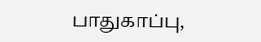பாதுகாப்பு,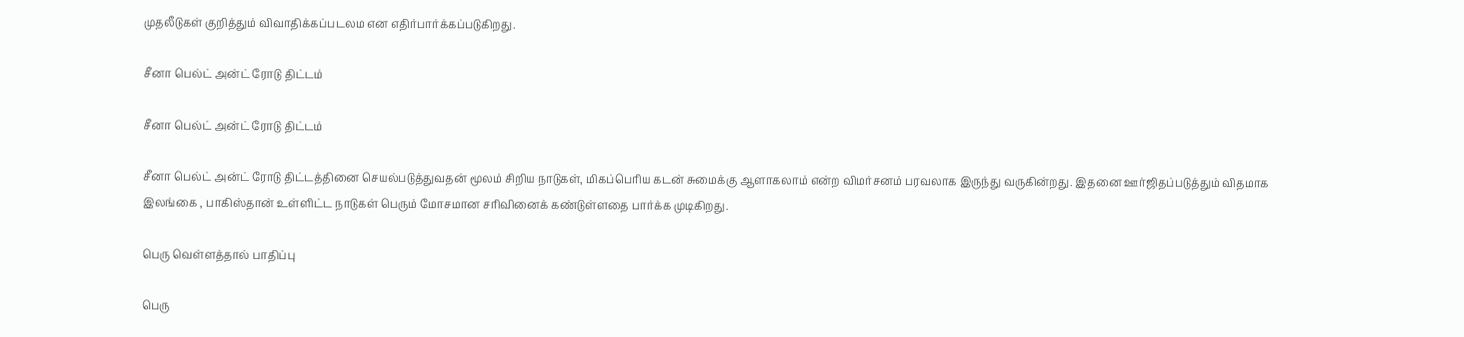முதலீடுகள் குறித்தும் விவாதிக்கப்படலம என எதிர்பார்க்கப்படுகிறது.

சீனா பெல்ட் அன்ட் ரோடு திட்டம்

சீனா பெல்ட் அன்ட் ரோடு திட்டம்

சீனா பெல்ட் அன்ட் ரோடு திட்டத்தினை செயல்படுத்துவதன் மூலம் சிறிய நாடுகள், மிகப்பெரிய கடன் சுமைக்கு ஆளாகலாம் என்ற விமர்சனம் பரவலாக இருந்து வருகின்றது. இதனை ஊர்ஜிதப்படுத்தும் விதமாக இலங்கை , பாகிஸ்தான் உள்ளிட்ட நாடுகள் பெரும் மோசமான சரிவினைக் கண்டுள்ளதை பார்க்க முடிகிறது.

பெரு வெள்ளத்தால் பாதிப்பு

பெரு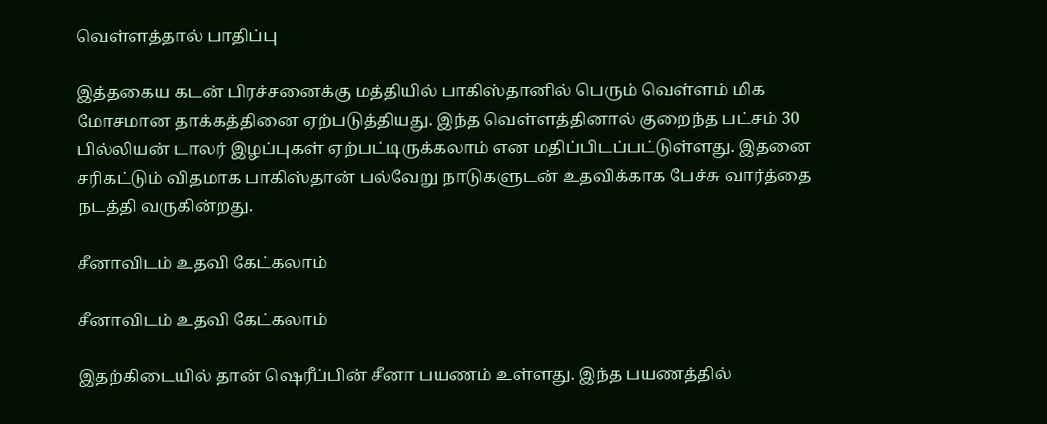வெள்ளத்தால் பாதிப்பு

இத்தகைய கடன் பிரச்சனைக்கு மத்தியில் பாகிஸ்தானில் பெரும் வெள்ளம் மிக மோசமான தாக்கத்தினை ஏற்படுத்தியது. இந்த வெள்ளத்தினால் குறைந்த பட்சம் 30 பில்லியன் டாலர் இழப்புகள் ஏற்பட்டிருக்கலாம் என மதிப்பிடப்பட்டுள்ளது. இதனை சரிகட்டும் விதமாக பாகிஸ்தான் பல்வேறு நாடுகளுடன் உதவிக்காக பேச்சு வார்த்தை நடத்தி வருகின்றது.

சீனாவிடம் உதவி கேட்கலாம்

சீனாவிடம் உதவி கேட்கலாம்

இதற்கிடையில் தான் ஷெரீப்பின் சீனா பயணம் உள்ளது. இந்த பயணத்தில்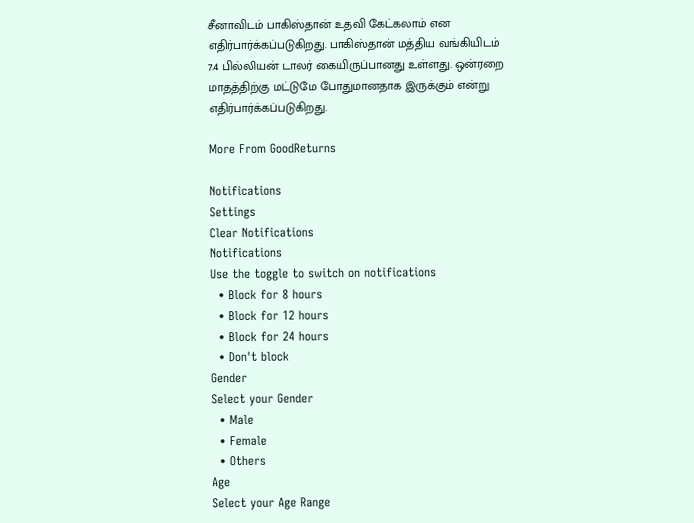சீனாவிடம் பாகிஸ்தான் உதவி கேட்கலாம் என எதிர்பார்க்கப்படுகிறது. பாகிஸ்தான் மத்திய வங்கியிடம் 7.4 பில்லியன் டாலர் கையிருப்பானது உள்ளது. ஒன்ரறை மாதத்திற்கு மட்டுமே போதுமானதாக இருக்கும் என்று எதிர்பார்க்கப்படுகிறது.

More From GoodReturns

Notifications
Settings
Clear Notifications
Notifications
Use the toggle to switch on notifications
  • Block for 8 hours
  • Block for 12 hours
  • Block for 24 hours
  • Don't block
Gender
Select your Gender
  • Male
  • Female
  • Others
Age
Select your Age Range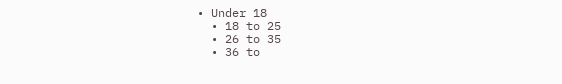• Under 18
  • 18 to 25
  • 26 to 35
  • 36 to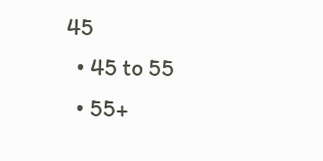45
  • 45 to 55
  • 55+